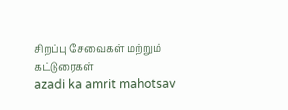சிறப்பு சேவைகள் மற்றும் கட்டுரைகள்
azadi ka amrit mahotsav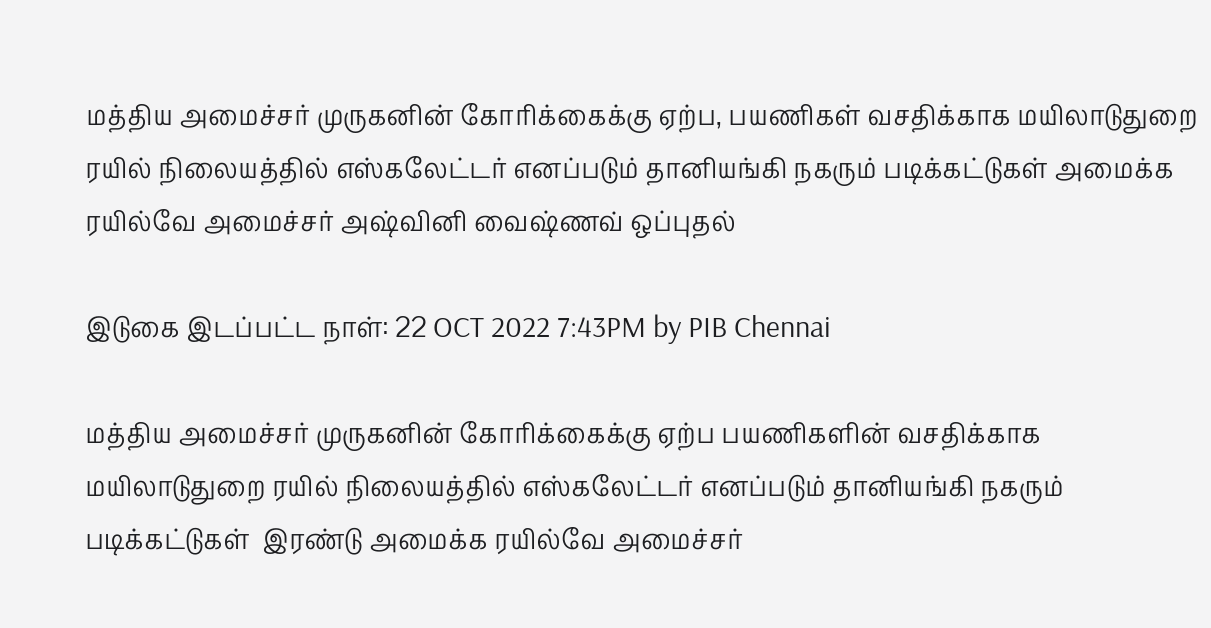மத்திய அமைச்சர் முருகனின் கோரிக்கைக்கு ஏற்ப, பயணிகள் வசதிக்காக மயிலாடுதுறை ரயில் நிலையத்தில் எஸ்கலேட்டர் எனப்படும் தானியங்கி நகரும் படிக்கட்டுகள் அமைக்க ரயில்வே அமைச்சர் அஷ்வினி வைஷ்ணவ் ஒப்புதல்

இடுகை இடப்பட்ட நாள்: 22 OCT 2022 7:43PM by PIB Chennai

மத்திய அமைச்சர் முருகனின் கோரிக்கைக்கு ஏற்ப பயணிகளின் வசதிக்காக மயிலாடுதுறை ரயில் நிலையத்தில் எஸ்கலேட்டர் எனப்படும் தானியங்கி நகரும் படிக்கட்டுகள்  இரண்டு அமைக்க ரயில்வே அமைச்சர்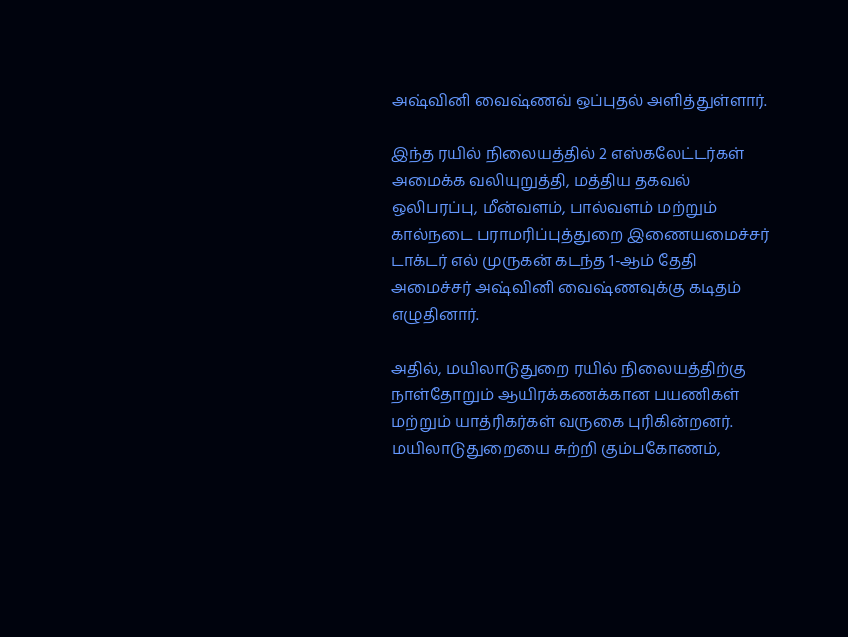அஷ்வினி வைஷ்ணவ் ஒப்புதல் அளித்துள்ளார்.

இந்த ரயில் நிலையத்தில் 2 எஸ்கலேட்டர்கள் அமைக்க வலியுறுத்தி, மத்திய தகவல் ஒலிபரப்பு, மீன்வளம், பால்வளம் மற்றும் கால்நடை பராமரிப்புத்துறை இணையமைச்சர் டாக்டர் எல் முருகன் கடந்த 1-ஆம் தேதி அமைச்சர் அஷ்வினி வைஷ்ணவுக்கு கடிதம் எழுதினார்.

அதில், மயிலாடுதுறை ரயில் நிலையத்திற்கு நாள்தோறும் ஆயிரக்கணக்கான பயணிகள் மற்றும் யாத்ரிகர்கள் வருகை புரிகின்றனர். மயிலாடுதுறையை சுற்றி கும்பகோணம்,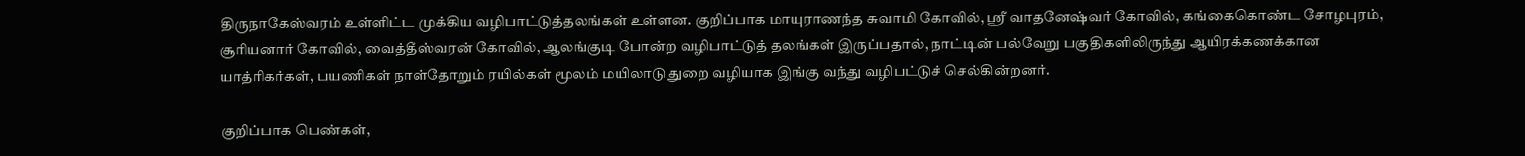திருநாகேஸ்வரம் உள்ளிட்ட முக்கிய வழிபாட்டுத்தலங்கள் உள்ளன. குறிப்பாக மாயுராணந்த சுவாமி கோவில், ஸ்ரீ வாதனேஷ்வர் கோவில், கங்கைகொண்ட சோழபுரம், சூரியனார் கோவில், வைத்தீஸ்வரன் கோவில், ஆலங்குடி போன்ற வழிபாட்டுத் தலங்கள் இருப்பதால், நாட்டின் பல்வேறு பகுதிகளிலிருந்து ஆயிரக்கணக்கான யாத்ரிகர்கள், பயணிகள் நாள்தோறும் ரயில்கள் மூலம் மயிலாடுதுறை வழியாக இங்கு வந்து வழிபட்டுச் செல்கின்றனர்.

குறிப்பாக பெண்கள்,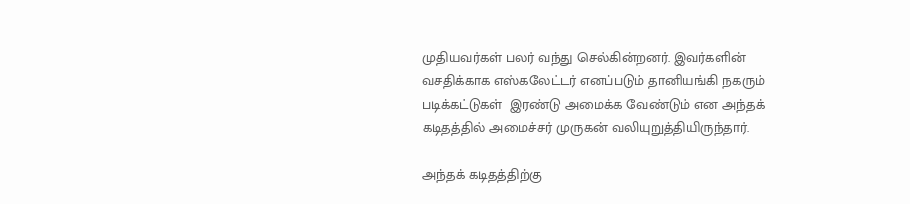முதியவர்கள் பலர் வந்து செல்கின்றனர். இவர்களின் வசதிக்காக எஸ்கலேட்டர் எனப்படும் தானியங்கி நகரும் படிக்கட்டுகள்  இரண்டு அமைக்க வேண்டும் என அந்தக் கடிதத்தில் அமைச்சர் முருகன் வலியுறுத்தியிருந்தார்.

அந்தக் கடிதத்திற்கு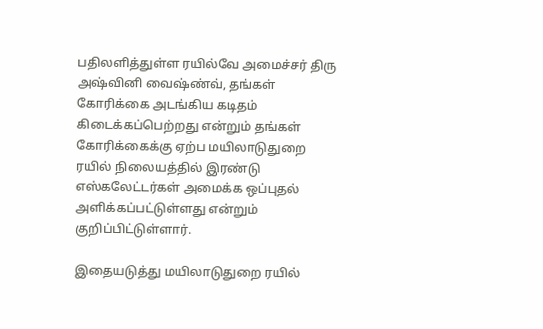பதிலளித்துள்ள ரயில்வே அமைச்சர் திரு அஷ்வினி வைஷ்ண்வ், தங்கள் கோரிக்கை அடங்கிய கடிதம் கிடைக்கப்பெற்றது என்றும் தங்கள் கோரிக்கைக்கு ஏற்ப மயிலாடுதுறை ரயில் நிலையத்தில் இரண்டு எஸ்கலேட்டர்கள் அமைக்க ஒப்புதல் அளிக்கப்பட்டுள்ளது என்றும் குறிப்பிட்டுள்ளார்.

இதையடுத்து மயிலாடுதுறை ரயில்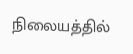நிலையத்தில்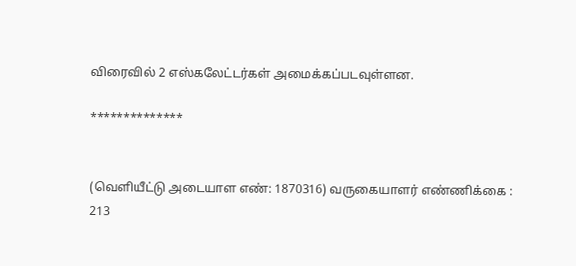விரைவில் 2 எஸ்கலேட்டர்கள் அமைக்கப்படவுள்ளன.

**************


(வெளியீட்டு அடையாள எண்: 1870316) வருகையாளர் எண்ணிக்கை : 213